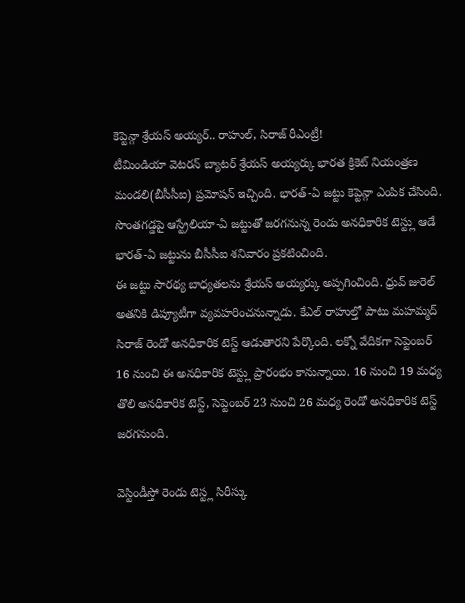కెప్టెన్గా శ్రేయస్ అయ్యర్.. రాహుల్, సిరాజ్ రీఎంట్రీ!
టీమిండియా వెటరన్ బ్యాటర్ శ్రేయస్ అయ్యర్కు భారత క్రికెట్ నియంత్రణ మండలి(బీసీసీఐ) ప్రమోషన్ ఇచ్చింది. భారత్-ఏ జట్టు కెప్టెన్గా ఎంపిక చేసింది. సొంతగడ్డపై ఆస్ట్రేలియా-ఏ జట్టుతో జరగనున్న రెండు అనధికారిక టెస్ట్లు ఆడే భారత్-ఏ జట్టును బీసీసీఐ శనివారం ప్రకటించింది.
ఈ జట్టు సారథ్య బాధ్యతలను శ్రేయస్ అయ్యర్కు అప్పగించింది. ధ్రువ్ జురెల్ అతనికి డిప్యూటీగా వ్యవహరించనున్నాడు. కేఎల్ రాహుల్తో పాటు మహమ్మద్ సిరాజ్ రెండో అనధికారిక టెస్ట్ ఆడుతారని పేర్కొంది. లక్నో వేదికగా సెప్టెంబర్ 16 నుంచి ఈ అనధికారిక టెస్ట్లు ప్రారంభం కానున్నాయి. 16 నుంచి 19 మధ్య తొలి అనధికారిక టెస్ట్, సెప్టెంబర్ 23 నుంచి 26 మధ్య రెండో అనధికారిక టెస్ట్ జరగనుంది.

వెస్టిండీస్తో రెండు టెస్ట్ల సిరీస్కు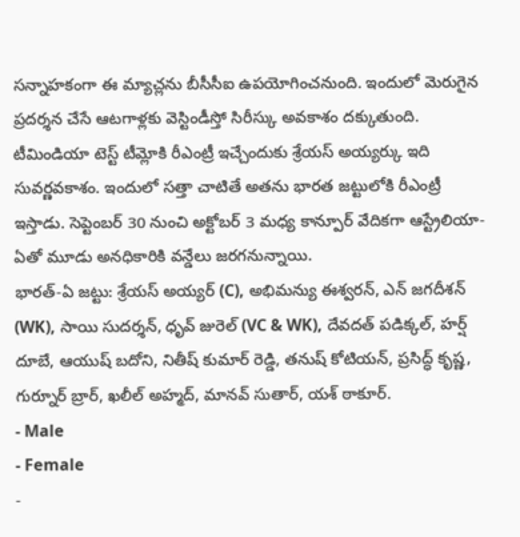సన్నాహకంగా ఈ మ్యాచ్లను బీసీసీఐ ఉపయోగించనుంది. ఇందులో మెరుగైన ప్రదర్శన చేసే ఆటగాళ్లకు వెస్టిండీస్తో సిరీస్కు అవకాశం దక్కుతుంది. టీమిండియా టెస్ట్ టీమ్లోకి రీఎంట్రీ ఇచ్చేందుకు శ్రేయస్ అయ్యర్కు ఇది సువర్ణవకాశం. ఇందులో సత్తా చాటితే అతను భారత జట్టులోకి రీఎంట్రీ ఇస్తాడు. సెప్టెంబర్ 30 నుంచి అక్టోబర్ 3 మధ్య కాన్పూర్ వేదికగా ఆస్ట్రేలియా-ఏతో మూడు అనధికారికి వన్డేలు జరగనున్నాయి.
భారత్-ఏ జట్టు: శ్రేయస్ అయ్యర్ (C), అభిమన్యు ఈశ్వరన్, ఎన్ జగదీశన్ (WK), సాయి సుదర్శన్, ధృవ్ జురెల్ (VC & WK), దేవదత్ పడిక్కల్, హర్ష్ దూబే, ఆయుష్ బదోని, నితీష్ కుమార్ రెడ్డి, తనుష్ కోటియన్, ప్రసిద్ధ్ కృష్ణ, గుర్నూర్ బ్రార్, ఖలీల్ అహ్మద్, మానవ్ సుతార్, యశ్ ఠాకూర్.
- Male
- Female
-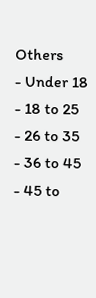Others
- Under 18
- 18 to 25
- 26 to 35
- 36 to 45
- 45 to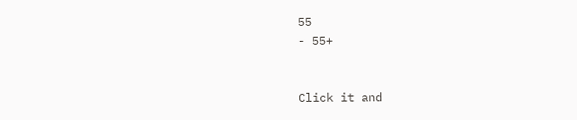55
- 55+


Click it and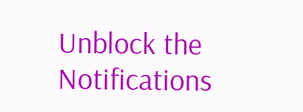Unblock the Notifications